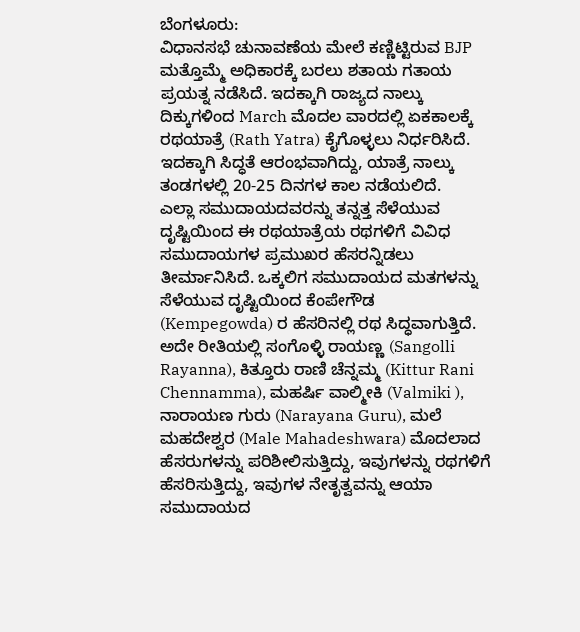ಬೆಂಗಳೂರು:
ವಿಧಾನಸಭೆ ಚುನಾವಣೆಯ ಮೇಲೆ ಕಣ್ಣಿಟ್ಟಿರುವ BJP ಮತ್ತೊಮ್ಮೆ ಅಧಿಕಾರಕ್ಕೆ ಬರಲು ಶತಾಯ ಗತಾಯ ಪ್ರಯತ್ನ ನಡೆಸಿದೆ. ಇದಕ್ಕಾಗಿ ರಾಜ್ಯದ ನಾಲ್ಕು ದಿಕ್ಕುಗಳಿಂದ March ಮೊದಲ ವಾರದಲ್ಲಿ ಏಕಕಾಲಕ್ಕೆ ರಥಯಾತ್ರೆ (Rath Yatra) ಕೈಗೊಳ್ಳಲು ನಿರ್ಧರಿಸಿದೆ. ಇದಕ್ಕಾಗಿ ಸಿದ್ಧತೆ ಆರಂಭವಾಗಿದ್ದು, ಯಾತ್ರೆ ನಾಲ್ಕು ತಂಡಗಳಲ್ಲಿ 20-25 ದಿನಗಳ ಕಾಲ ನಡೆಯಲಿದೆ.
ಎಲ್ಲಾ ಸಮುದಾಯದವರನ್ನು ತನ್ನತ್ತ ಸೆಳೆಯುವ ದೃಷ್ಟಿಯಿಂದ ಈ ರಥಯಾತ್ರೆಯ ರಥಗಳಿಗೆ ವಿವಿಧ ಸಮುದಾಯಗಳ ಪ್ರಮುಖರ ಹೆಸರನ್ನಿಡಲು ತೀರ್ಮಾನಿಸಿದೆ. ಒಕ್ಕಲಿಗ ಸಮುದಾಯದ ಮತಗಳನ್ನು ಸೆಳೆಯುವ ದೃಷ್ಟಿಯಿಂದ ಕೆಂಪೇಗೌಡ (Kempegowda) ರ ಹೆಸರಿನಲ್ಲಿ ರಥ ಸಿದ್ಧವಾಗುತ್ತಿದೆ. ಅದೇ ರೀತಿಯಲ್ಲಿ ಸಂಗೊಳ್ಳಿ ರಾಯಣ್ಣ (Sangolli Rayanna), ಕಿತ್ತೂರು ರಾಣಿ ಚೆನ್ನಮ್ಮ (Kittur Rani Chennamma), ಮಹರ್ಷಿ ವಾಲ್ಮೀಕಿ (Valmiki ), ನಾರಾಯಣ ಗುರು (Narayana Guru), ಮಲೆ ಮಹದೇಶ್ವರ (Male Mahadeshwara) ಮೊದಲಾದ ಹೆಸರುಗಳನ್ನು ಪರಿಶೀಲಿಸುತ್ತಿದ್ದು, ಇವುಗಳನ್ನು ರಥಗಳಿಗೆ ಹೆಸರಿಸುತ್ತಿದ್ದು, ಇವುಗಳ ನೇತೃತ್ವವನ್ನು ಆಯಾ ಸಮುದಾಯದ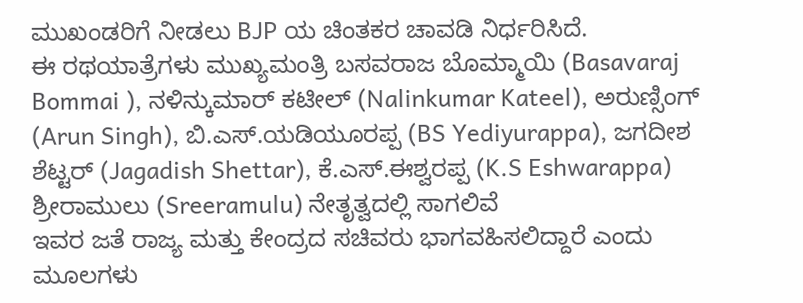ಮುಖಂಡರಿಗೆ ನೀಡಲು BJP ಯ ಚಿಂತಕರ ಚಾವಡಿ ನಿರ್ಧರಿಸಿದೆ.
ಈ ರಥಯಾತ್ರೆಗಳು ಮುಖ್ಯಮಂತ್ರಿ ಬಸವರಾಜ ಬೊಮ್ಮಾಯಿ (Basavaraj Bommai ), ನಳಿನ್ಕುಮಾರ್ ಕಟೀಲ್ (Nalinkumar Kateel), ಅರುಣ್ಸಿಂಗ್ (Arun Singh), ಬಿ.ಎಸ್.ಯಡಿಯೂರಪ್ಪ (BS Yediyurappa), ಜಗದೀಶ ಶೆಟ್ಟರ್ (Jagadish Shettar), ಕೆ.ಎಸ್.ಈಶ್ವರಪ್ಪ (K.S Eshwarappa) ಶ್ರೀರಾಮುಲು (Sreeramulu) ನೇತೃತ್ವದಲ್ಲಿ ಸಾಗಲಿವೆ
ಇವರ ಜತೆ ರಾಜ್ಯ ಮತ್ತು ಕೇಂದ್ರದ ಸಚಿವರು ಭಾಗವಹಿಸಲಿದ್ದಾರೆ ಎಂದು ಮೂಲಗಳು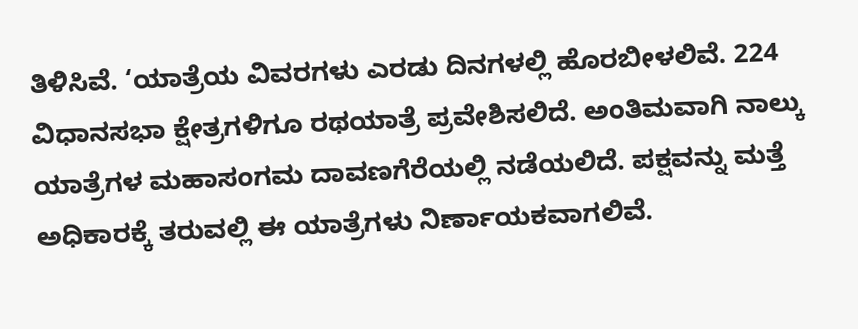ತಿಳಿಸಿವೆ. ‘ಯಾತ್ರೆಯ ವಿವರಗಳು ಎರಡು ದಿನಗಳಲ್ಲಿ ಹೊರಬೀಳಲಿವೆ. 224 ವಿಧಾನಸಭಾ ಕ್ಷೇತ್ರಗಳಿಗೂ ರಥಯಾತ್ರೆ ಪ್ರವೇಶಿಸಲಿದೆ. ಅಂತಿಮವಾಗಿ ನಾಲ್ಕು ಯಾತ್ರೆಗಳ ಮಹಾಸಂಗಮ ದಾವಣಗೆರೆಯಲ್ಲಿ ನಡೆಯಲಿದೆ. ಪಕ್ಷವನ್ನು ಮತ್ತೆ ಅಧಿಕಾರಕ್ಕೆ ತರುವಲ್ಲಿ ಈ ಯಾತ್ರೆಗಳು ನಿರ್ಣಾಯಕವಾಗಲಿವೆ.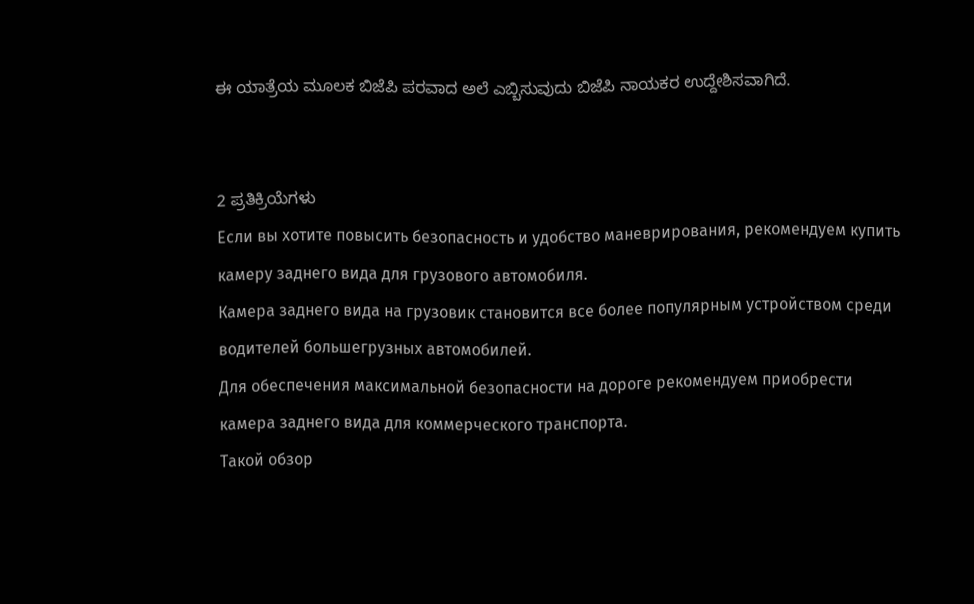ಈ ಯಾತ್ರೆಯ ಮೂಲಕ ಬಿಜೆಪಿ ಪರವಾದ ಅಲೆ ಎಬ್ಬಿಸುವುದು ಬಿಜೆಪಿ ನಾಯಕರ ಉದ್ದೇಶಿಸವಾಗಿದೆ.


2 ಪ್ರತಿಕ್ರಿಯೆಗಳು
Если вы хотите повысить безопасность и удобство маневрирования, рекомендуем купить камеру заднего вида для грузового автомобиля.
Камера заднего вида на грузовик становится все более популярным устройством среди водителей большегрузных автомобилей.
Для обеспечения максимальной безопасности на дороге рекомендуем приобрести камера заднего вида для коммерческого транспорта.
Такой обзор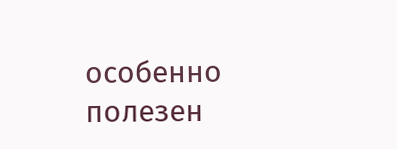особенно полезен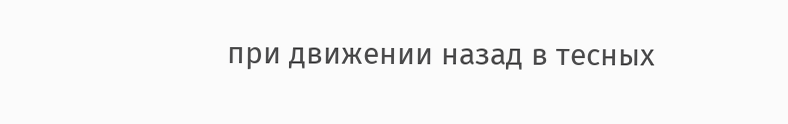при движении назад в тесных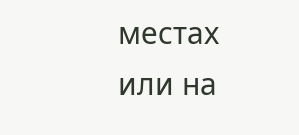местах или на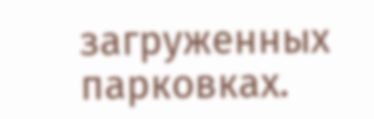загруженных парковках.